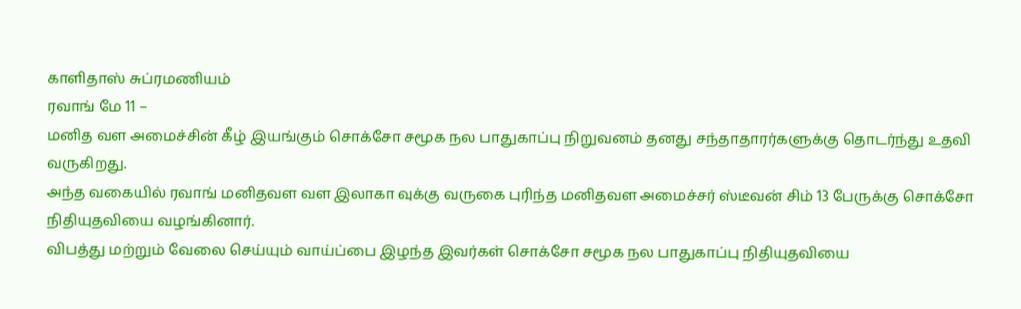காளிதாஸ் சுப்ரமணியம்
ரவாங் மே 11 –
மனித வள அமைச்சின் கீழ் இயங்கும் சொக்சோ சமூக நல பாதுகாப்பு நிறுவனம் தனது சந்தாதாரர்களுக்கு தொடர்ந்து உதவி வருகிறது.
அந்த வகையில் ரவாங் மனிதவள வள இலாகா வுக்கு வருகை புரிந்த மனிதவள அமைச்சர் ஸ்டீவன் சிம் 13 பேருக்கு சொக்சோ நிதியுதவியை வழங்கினார்.
விபத்து மற்றும் வேலை செய்யும் வாய்ப்பை இழந்த இவர்கள் சொக்சோ சமூக நல பாதுகாப்பு நிதியுதவியை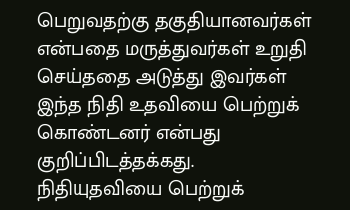பெறுவதற்கு தகுதியானவர்கள் என்பதை மருத்துவர்கள் உறுதி செய்ததை அடுத்து இவர்கள் இந்த நிதி உதவியை பெற்றுக் கொண்டனர் என்பது குறிப்பிடத்தக்கது.
நிதியுதவியை பெற்றுக்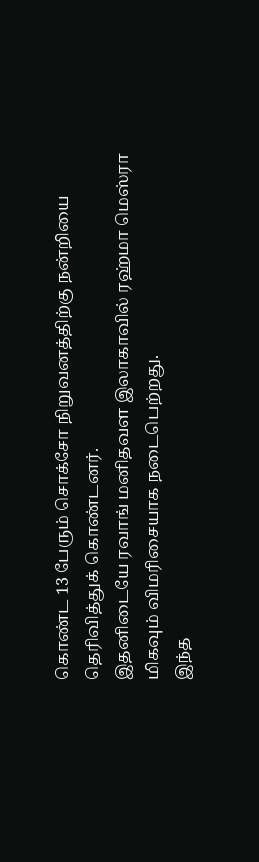கொண்ட 13 பேரும் சொக்சோ நிறுவனத்திற்கு நன்றியை தெரிவித்துக் கொண்டனர்.
இதனிடையே ரவாங் மனிதவள இலாகாவில் ரஹ்மா மெஸ்ரா மிகவும் விமரிசையாக நடைபெற்றது.
இந்த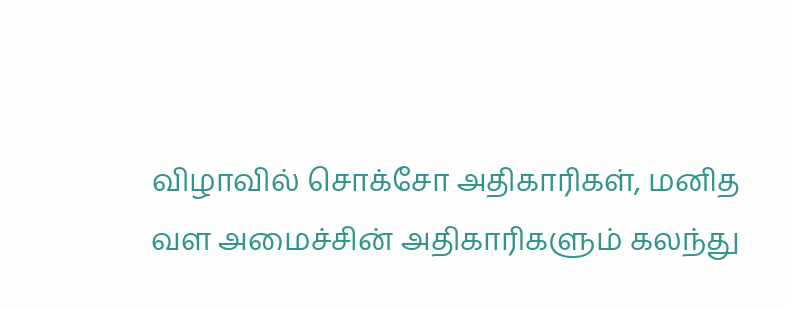விழாவில் சொக்சோ அதிகாரிகள், மனித வள அமைச்சின் அதிகாரிகளும் கலந்து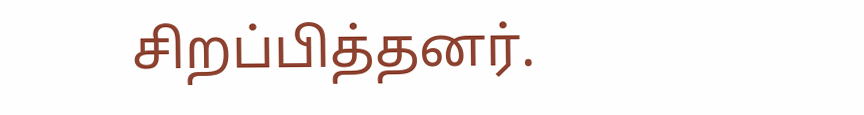சிறப்பித்தனர்.